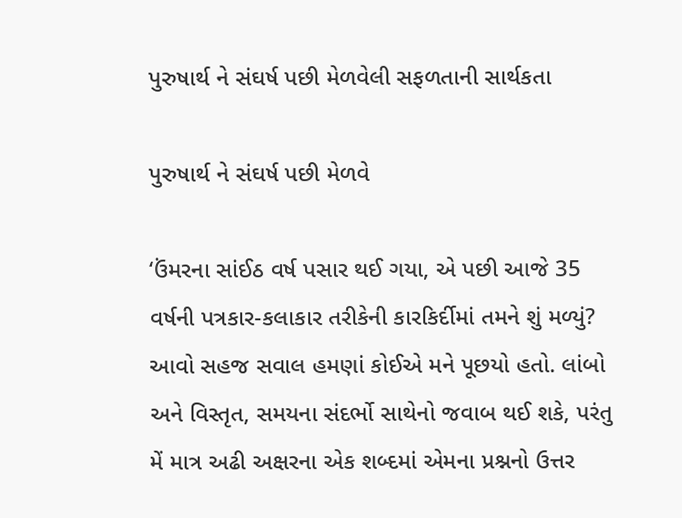પુરુષાર્થ ને સંઘર્ષ પછી મેળવેલી સફળતાની સાર્થકતા

પુરુષાર્થ ને સંઘર્ષ પછી મેળવે

‘ઉંમરના સાંઈઠ વર્ષ પસાર થઈ ગયા, એ પછી આજે 35 વર્ષની પત્રકાર-કલાકાર તરીકેની કારકિર્દીમાં તમને શું મળ્યું? આવો સહજ સવાલ હમણાં કોઈએ મને પૂછયો હતો. લાંબો અને વિસ્તૃત, સમયના સંદર્ભો સાથેનો જવાબ થઈ શકે, પરંતુ મેં માત્ર અઢી અક્ષરના એક શબ્દમાં એમના પ્રશ્નનો ઉત્તર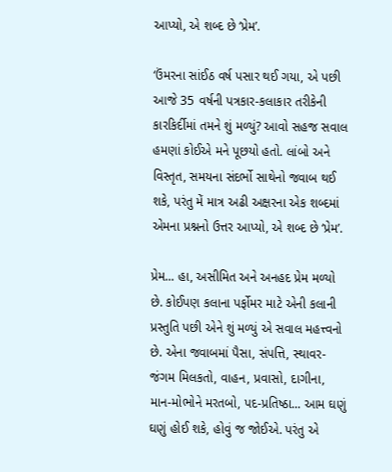આપ્યો, એ શબ્દ છે ‘પ્રેમ’.

‘ઉંમરના સાંઈઠ વર્ષ પસાર થઈ ગયા, એ પછી આજે 35 વર્ષની પત્રકાર-કલાકાર તરીકેની કારકિર્દીમાં તમને શું મળ્યું? આવો સહજ સવાલ હમણાં કોઈએ મને પૂછયો હતો. લાંબો અને વિસ્તૃત, સમયના સંદર્ભો સાથેનો જવાબ થઈ શકે, પરંતુ મેં માત્ર અઢી અક્ષરના એક શબ્દમાં એમના પ્રશ્નનો ઉત્તર આપ્યો, એ શબ્દ છે ‘પ્રેમ’.

પ્રેમ... હા, અસીમિત અને અનહદ પ્રેમ મળ્યો છે. કોઈપણ કલાના પર્ફોમર માટે એની કલાની પ્રસ્તુતિ પછી એને શું મળ્યું એ સવાલ મહત્ત્વનો છે. એના જવાબમાં પૈસા, સંપત્તિ, સ્થાવર-જંગમ મિલકતો, વાહન, પ્રવાસો, દાગીના, માન-મોભોને મરતબો, પદ-પ્રતિષ્ઠા... આમ ઘણું ઘણું હોઈ શકે, હોવું જ જોઈએ. પરંતુ એ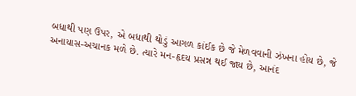બધાથી પણ ઉપર, એ બધાથી થોડું આગળ કાંઈક છે જે મેળવવાની ઝંખના હોય છે, જે અનાયાસ-અચાનક મળે છે. ત્યારે મન-હૃદય પ્રસન્ન થઈ જાય છે, આનંદ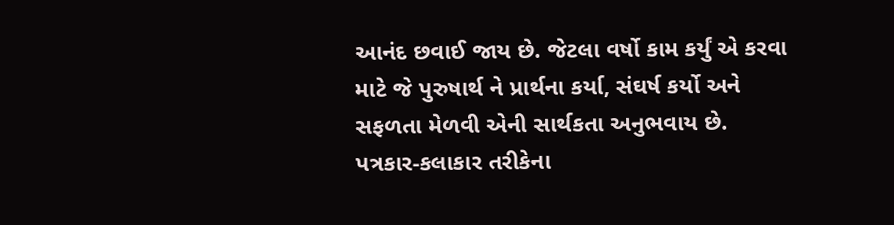આનંદ છવાઈ જાય છે. જેટલા વર્ષો કામ કર્યું એ કરવા માટે જે પુરુષાર્થ ને પ્રાર્થના કર્યા, સંઘર્ષ કર્યો અને સફળતા મેળવી એની સાર્થકતા અનુભવાય છે.
પત્રકાર-કલાકાર તરીકેના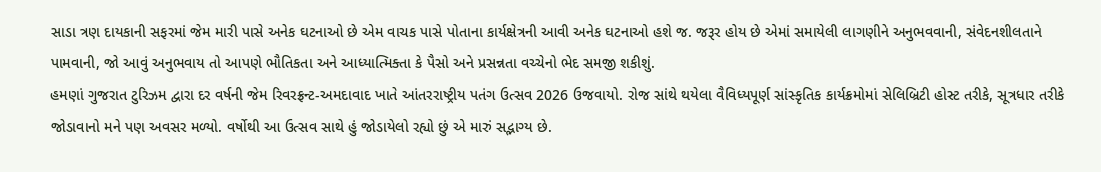સાડા ત્રણ દાયકાની સફરમાં જેમ મારી પાસે અનેક ઘટનાઓ છે એમ વાચક પાસે પોતાના કાર્યક્ષેત્રની આવી અનેક ઘટનાઓ હશે જ. જરૂર હોય છે એમાં સમાયેલી લાગણીને અનુભવવાની, સંવેદનશીલતાને પામવાની, જો આવું અનુભવાય તો આપણે ભૌતિકતા અને આધ્યાત્મિક્તા કે પૈસો અને પ્રસન્નતા વચ્ચેનો ભેદ સમજી શકીશું.
હમણાં ગુજરાત ટુરિઝમ દ્વારા દર વર્ષની જેમ રિવરફ્રન્ટ-અમદાવાદ ખાતે આંતરરાષ્ટ્રીય પતંગ ઉત્સવ 2026 ઉજવાયો. રોજ સાંથે થયેલા વૈવિધ્યપૂર્ણ સાંસ્કૃતિક કાર્યક્રમોમાં સેલિબ્રિટી હોસ્ટ તરીકે, સૂત્રધાર તરીકે જોડાવાનો મને પણ અવસર મળ્યો. વર્ષોથી આ ઉત્સવ સાથે હું જોડાયેલો રહ્યો છું એ મારું સદ્ભાગ્ય છે.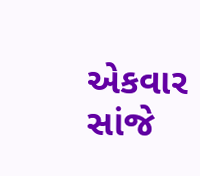એકવાર સાંજે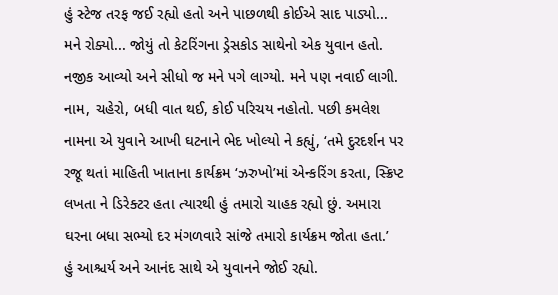હું સ્ટેજ તરફ જઈ રહ્યો હતો અને પાછળથી કોઈએ સાદ પાડ્યો... મને રોક્યો... જોયું તો કેટરિંગના ડ્રેસકોડ સાથેનો એક યુવાન હતો. નજીક આવ્યો અને સીધો જ મને પગે લાગ્યો. મને પણ નવાઈ લાગી. નામ, ચહેરો, બધી વાત થઈ, કોઈ પરિચય નહોતો. પછી કમલેશ નામના એ યુવાને આખી ઘટનાને ભેદ ખોલ્યો ને કહ્યું, ‘તમે દુરદર્શન પર રજૂ થતાં માહિતી ખાતાના કાર્યક્રમ ‘ઝરુખો’માં એન્કરિંગ કરતા, સ્ક્રિપ્ટ લખતા ને ડિરેક્ટર હતા ત્યારથી હું તમારો ચાહક રહ્યો છું. અમારા ઘરના બધા સભ્યો દર મંગળવારે સાંજે તમારો કાર્યક્રમ જોતા હતા.’
હું આશ્ચર્ય અને આનંદ સાથે એ યુવાનને જોઈ રહ્યો.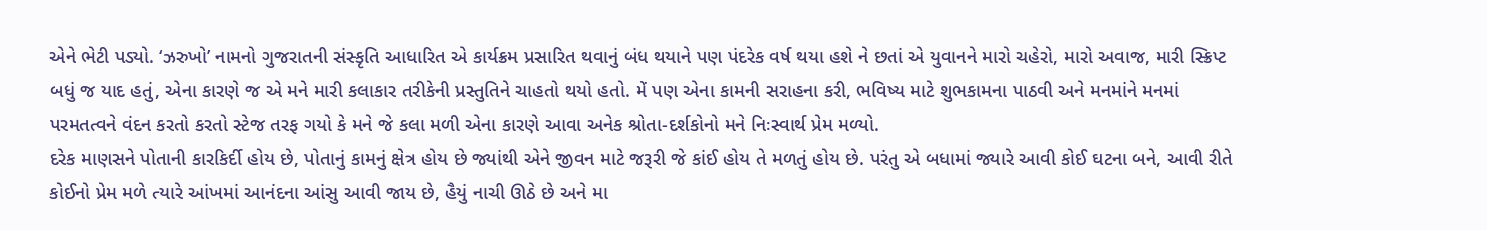એને ભેટી પડ્યો. ‘ઝરુખો’ નામનો ગુજરાતની સંસ્કૃતિ આધારિત એ કાર્યક્રમ પ્રસારિત થવાનું બંધ થયાને પણ પંદરેક વર્ષ થયા હશે ને છતાં એ યુવાનને મારો ચહેરો, મારો અવાજ, મારી સ્ક્રિપ્ટ બધું જ યાદ હતું, એના કારણે જ એ મને મારી કલાકાર તરીકેની પ્રસ્તુતિને ચાહતો થયો હતો. મેં પણ એના કામની સરાહના કરી, ભવિષ્ય માટે શુભકામના પાઠવી અને મનમાંને મનમાં પરમતત્વને વંદન કરતો કરતો સ્ટેજ તરફ ગયો કે મને જે કલા મળી એના કારણે આવા અનેક શ્રોતા-દર્શકોનો મને નિઃસ્વાર્થ પ્રેમ મળ્યો.
દરેક માણસને પોતાની કારકિર્દી હોય છે, પોતાનું કામનું ક્ષેત્ર હોય છે જ્યાંથી એને જીવન માટે જરૂરી જે કાંઈ હોય તે મળતું હોય છે. પરંતુ એ બધામાં જ્યારે આવી કોઈ ઘટના બને, આવી રીતે કોઈનો પ્રેમ મળે ત્યારે આંખમાં આનંદના આંસુ આવી જાય છે, હૈયું નાચી ઊઠે છે અને મા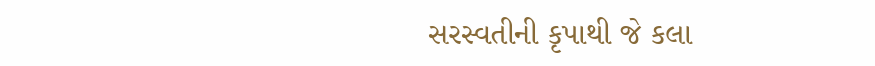સરસ્વતીની કૃપાથી જે કલા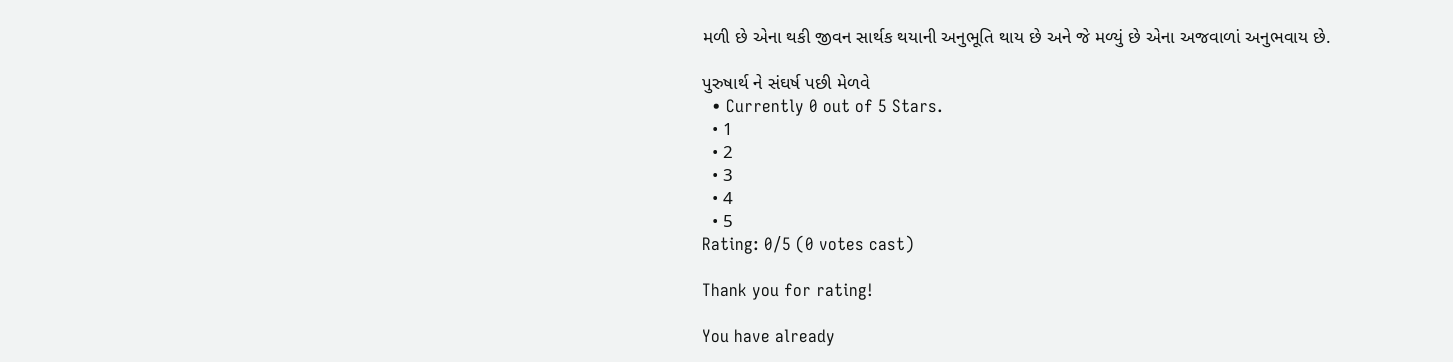મળી છે એના થકી જીવન સાર્થક થયાની અનુભૂતિ થાય છે અને જે મળ્યું છે એના અજવાળાં અનુભવાય છે.

પુરુષાર્થ ને સંઘર્ષ પછી મેળવે
  • Currently 0 out of 5 Stars.
  • 1
  • 2
  • 3
  • 4
  • 5
Rating: 0/5 (0 votes cast)

Thank you for rating!

You have already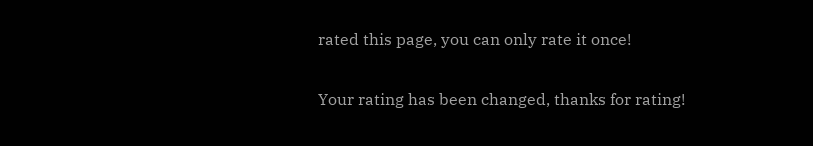rated this page, you can only rate it once!

Your rating has been changed, thanks for rating!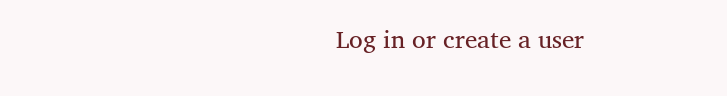Log in or create a user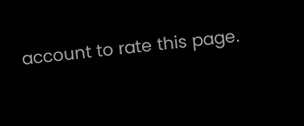account to rate this page.